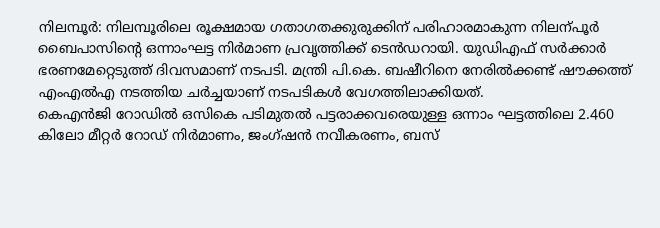നിലമ്പൂർ: നിലമ്പൂരിലെ രൂക്ഷമായ ഗതാഗതക്കുരുക്കിന് പരിഹാരമാകുന്ന നിലന്പൂർ ബൈപാസിന്റെ ഒന്നാംഘട്ട നിർമാണ പ്രവൃത്തിക്ക് ടെൻഡറായി. യുഡിഎഫ് സർക്കാർ ഭരണമേറ്റെടുത്ത് ദിവസമാണ് നടപടി. മന്ത്രി പി.കെ. ബഷീറിനെ നേരിൽക്കണ്ട് ഷൗക്കത്ത് എംഎൽഎ നടത്തിയ ചർച്ചയാണ് നടപടികൾ വേഗത്തിലാക്കിയത്.
കെഎൻജി റോഡിൽ ഒസികെ പടിമുതൽ പട്ടരാക്കവരെയുള്ള ഒന്നാം ഘട്ടത്തിലെ 2.460 കിലോ മീറ്റർ റോഡ് നിർമാണം, ജംഗ്ഷൻ നവീകരണം, ബസ്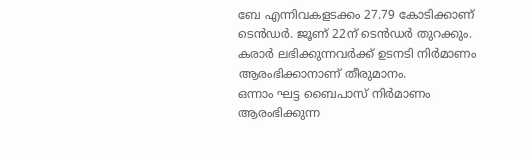ബേ എന്നിവകളടക്കം 27.79 കോടിക്കാണ് ടെൻഡർ. ജൂണ് 22ന് ടെൻഡർ തുറക്കും. കരാർ ലഭിക്കുന്നവർക്ക് ഉടനടി നിർമാണം ആരംഭിക്കാനാണ് തീരുമാനം.
ഒന്നാം ഘട്ട ബൈപാസ് നിർമാണം ആരംഭിക്കുന്ന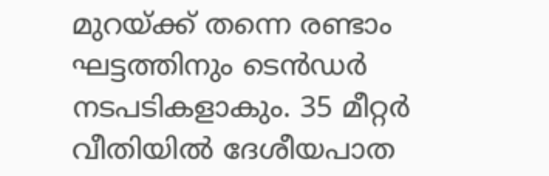മുറയ്ക്ക് തന്നെ രണ്ടാം ഘട്ടത്തിനും ടെൻഡർ നടപടികളാകും. 35 മീറ്റർ വീതിയിൽ ദേശീയപാത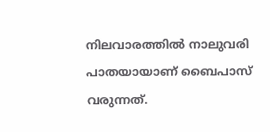നിലവാരത്തിൽ നാലുവരി പാതയായാണ് ബൈപാസ് വരുന്നത്.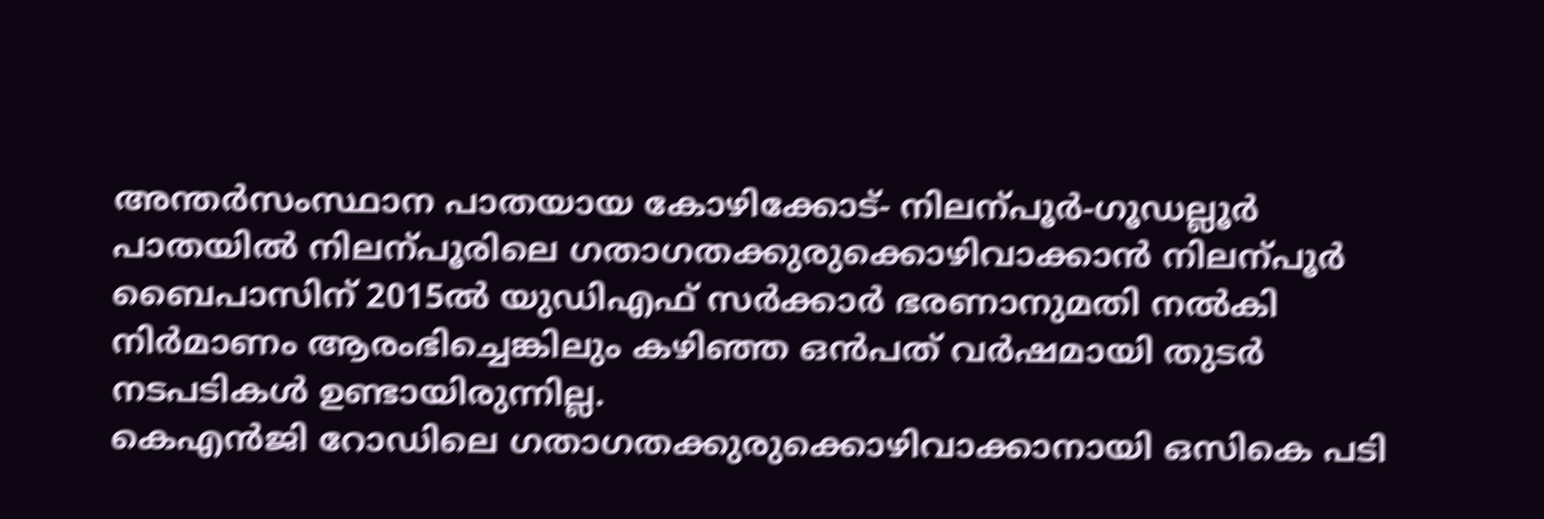അന്തർസംസ്ഥാന പാതയായ കോഴിക്കോട്- നിലന്പൂർ-ഗൂഡല്ലൂർ പാതയിൽ നിലന്പൂരിലെ ഗതാഗതക്കുരുക്കൊഴിവാക്കാൻ നിലന്പൂർ ബൈപാസിന് 2015ൽ യുഡിഎഫ് സർക്കാർ ഭരണാനുമതി നൽകി നിർമാണം ആരംഭിച്ചെങ്കിലും കഴിഞ്ഞ ഒൻപത് വർഷമായി തുടർ നടപടികൾ ഉണ്ടായിരുന്നില്ല.
കെഎൻജി റോഡിലെ ഗതാഗതക്കുരുക്കൊഴിവാക്കാനായി ഒസികെ പടി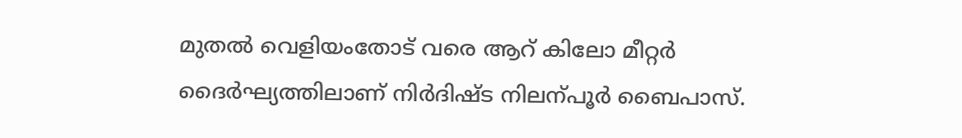മുതൽ വെളിയംതോട് വരെ ആറ് കിലോ മീറ്റർ ദൈർഘ്യത്തിലാണ് നിർദിഷ്ട നിലന്പൂർ ബൈപാസ്.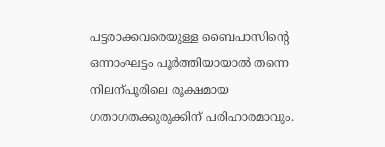പട്ടരാക്കവരെയുള്ള ബൈപാസിന്റെ ഒന്നാംഘട്ടം പൂർത്തിയായാൽ തന്നെ നിലന്പൂരിലെ രൂക്ഷമായ ഗതാഗതക്കുരുക്കിന് പരിഹാരമാവും.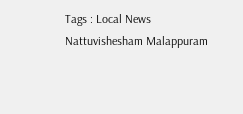Tags : Local News Nattuvishesham Malappuram